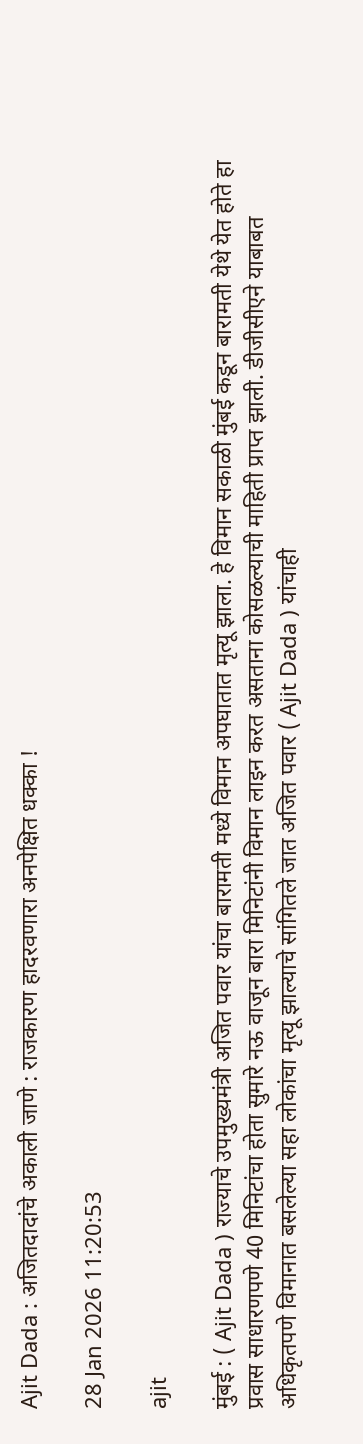Ajit Dada : अजितदादांचे अकाली जाणे : राजकारण हादरवणारा अनपेक्षित धक्का !

28 Jan 2026 11:20:53

ajit

मुंबई : ( Ajit Dada ) राज्याचे उपमुख्यमंत्री अजित पवार यांचा बारामती मध्ये विमान अपघातात मृत्यू झाला. हे विमान सकाळी मुंबई कडून बारामती येथे येत होते हा प्रवास साधारणपणे 40 मिनिटांचा होता सुमारे नऊ वाजून बारा मिनिटांनी विमान लाइन करत असताना कोसळल्याची माहिती प्राप्त झाली. डीजीसीएने याबाबत अधिकृतपणे विमानात बसलेल्या सहा लोकांचा मृत्यू झाल्याचे सांगितले जात अजित पवार ( Ajit Dada ) यांचाही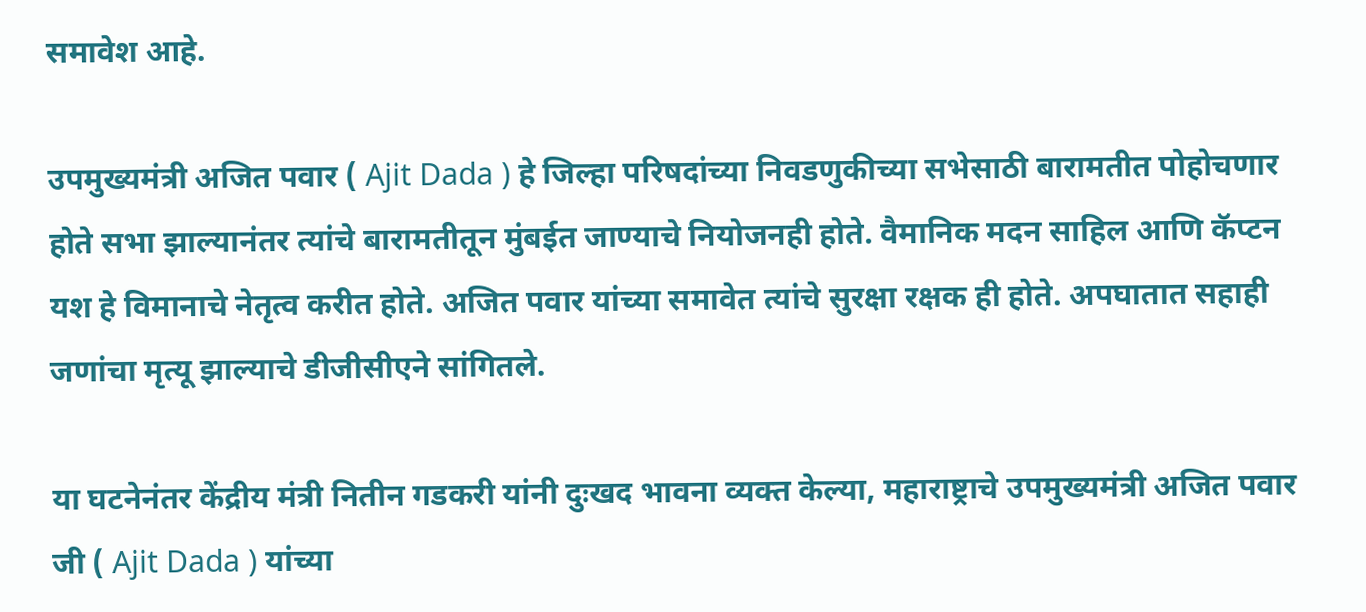समावेश आहे.

उपमुख्यमंत्री अजित पवार ( Ajit Dada ) हे जिल्हा परिषदांच्या निवडणुकीच्या सभेसाठी बारामतीत पोहोचणार होते सभा झाल्यानंतर त्यांचे बारामतीतून मुंबईत जाण्याचे नियोजनही होते. वैमानिक मदन साहिल आणि कॅप्टन यश हे विमानाचे नेतृत्व करीत होते. अजित पवार यांच्या समावेत त्यांचे सुरक्षा रक्षक ही होते. अपघातात सहाही जणांचा मृत्यू झाल्याचे डीजीसीएने सांगितले.

या घटनेनंतर केंद्रीय मंत्री नितीन गडकरी यांनी दुःखद भावना व्यक्त केल्या, महाराष्ट्राचे उपमुख्यमंत्री अजित पवार जी ( Ajit Dada ) यांच्या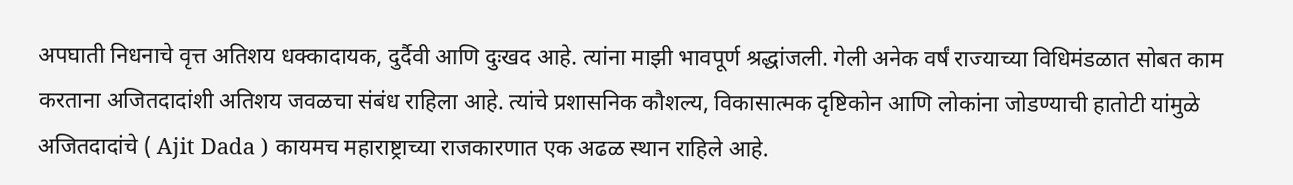अपघाती निधनाचे वृत्त अतिशय धक्कादायक, दुर्दैवी आणि दुःखद आहे. त्यांना माझी भावपूर्ण श्रद्धांजली. गेली अनेक वर्षं राज्याच्या विधिमंडळात सोबत काम करताना अजितदादांशी अतिशय जवळचा संबंध राहिला आहे. त्यांचे प्रशासनिक कौशल्य, विकासात्मक दृष्टिकोन आणि लोकांना जोडण्याची हातोटी यांमुळे अजितदादांचे ( Ajit Dada ) कायमच महाराष्ट्राच्या राजकारणात एक अढळ स्थान राहिले आहे.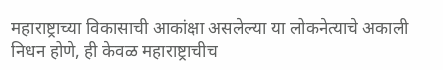महाराष्ट्राच्या विकासाची आकांक्षा असलेल्या या लोकनेत्याचे अकाली निधन होणे, ही केवळ महाराष्ट्राचीच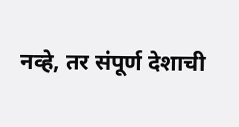नव्हे, तर संपूर्ण देशाची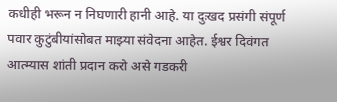कधीही भरून न निघणारी हानी आहे. या दुःखद प्रसंगी संपूर्ण पवार कुटुंबीयांसोबत माझ्या संवेदना आहेत. ईश्वर दिवंगत आत्म्यास शांती प्रदान करो असे गडकरी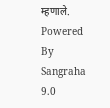म्हणाले.
Powered By Sangraha 9.0